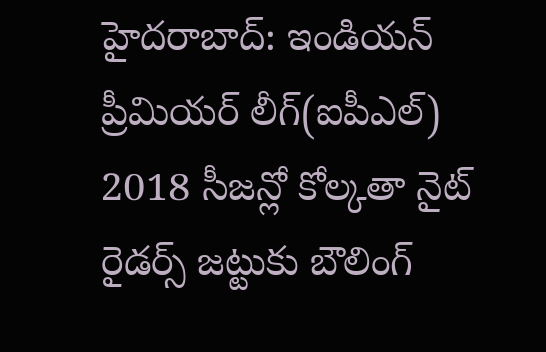హైదరాబాద్: ఇండియన్ ప్రీమియర్ లీగ్(ఐపీఎల్) 2018 సీజన్లో కోల్కతా నైట్ రైడర్స్ జట్టుకు బౌలింగ్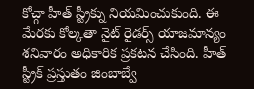కోచ్గా హీత్ స్ట్రీక్ను నియమించుకుంది. ఈ మేరకు కోల్కతా నైట్ రైడర్స్ యాజమాన్యం శనివారం అధికారిక ప్రకటన చేసింది. హీత్ స్ట్రీక్ ప్రస్తుతం జింబాబ్వే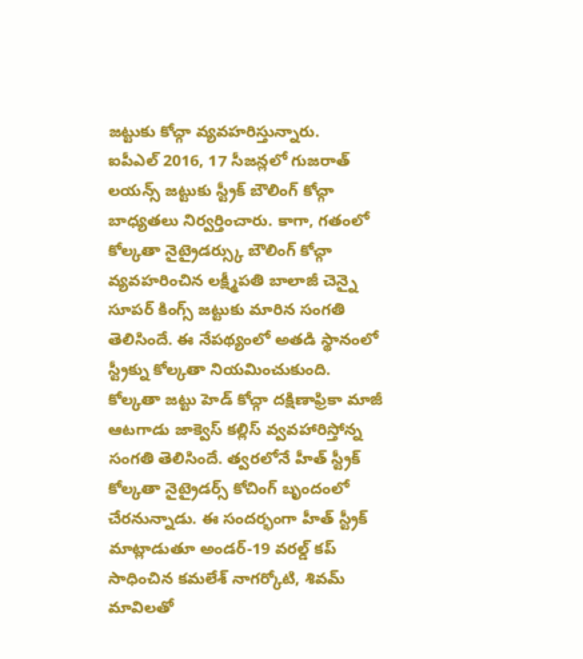జట్టుకు కోచ్గా వ్యవహరిస్తున్నారు.
ఐపీఎల్ 2016, 17 సీజన్లలో గుజరాత్ లయన్స్ జట్టుకు స్ట్రీక్ బౌలింగ్ కోచ్గా బాధ్యతలు నిర్వర్తించారు. కాగా, గతంలో కోల్కతా నైట్రైడర్స్కు బౌలింగ్ కోచ్గా వ్యవహరించిన లక్ష్మీపతి బాలాజీ చెన్నై సూపర్ కింగ్స్ జట్టుకు మారిన సంగతి తెలిసిందే. ఈ నేపథ్యంలో అతడి స్థానంలో స్ట్రీక్ను కోల్కతా నియమించుకుంది.
కోల్కతా జట్టు హెడ్ కోచ్గా దక్షిణాఫ్రికా మాజీ ఆటగాడు జాక్వెస్ కల్లిస్ వ్వవహారిస్తోన్న సంగతి తెలిసిందే. త్వరలోనే హీత్ స్ట్రీక్ కోల్కతా నైట్రైడర్స్ కోచింగ్ బృందంలో చేరనున్నాడు. ఈ సందర్భంగా హీత్ స్ట్రీక్ మాట్లాడుతూ అండర్-19 వరల్డ్ కప్ సాధించిన కమలేశ్ నాగర్కోటి, శివమ్ మావిలతో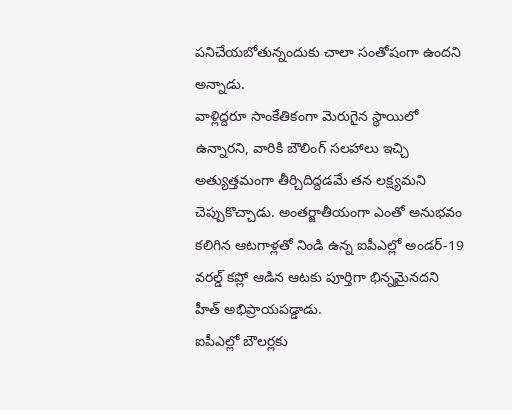పనిచేయబోతున్నందుకు చాలా సంతోషంగా ఉందని అన్నాడు.
వాళ్లిద్దరూ సాంకేతికంగా మెరుగైన స్థాయిలో ఉన్నారని, వారికి బౌలింగ్ సలహాలు ఇచ్చి అత్యుత్తమంగా తీర్చిదిద్దడమే తన లక్ష్యమని చెప్పుకొచ్చాడు. అంతర్జాతీయంగా ఎంతో అనుభవం కలిగిన ఆటగాళ్లతో నిండి ఉన్న ఐపీఎల్లో అండర్-19 వరల్డ్ కప్లో ఆడిన ఆటకు పూర్తిగా భిన్నమైనదని హీత్ అభిప్రాయపడ్డాడు.
ఐపీఎల్లో బౌలర్లకు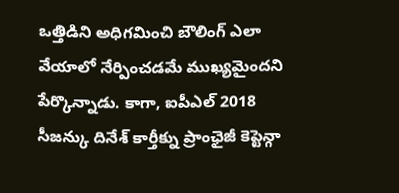ఒత్తిడిని అధిగమించి బౌలింగ్ ఎలా వేయాలో నేర్పించడమే ముఖ్యమైందని పేర్కొన్నాడు. కాగా, ఐపీఎల్ 2018 సీజన్కు దినేశ్ కార్తీక్ను ప్రాంఛైజీ కెప్టెన్గా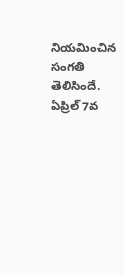నియమించిన సంగతి తెలిసిందే. ఏప్రిల్ 7వ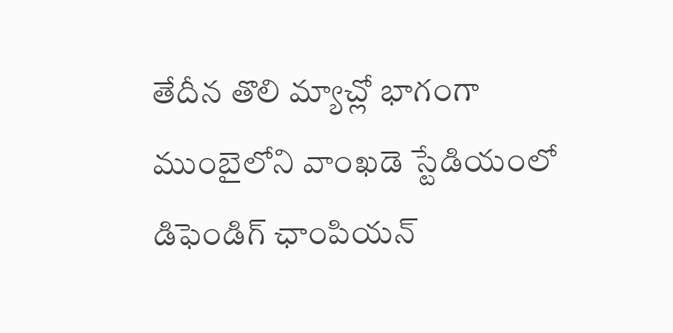తేదీన తొలి మ్యాచ్లో భాగంగా ముంబైలోని వాంఖడె స్టేడియంలో డిఫెండిగ్ ఛాంపియన్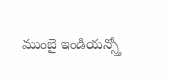ముంబై ఇండియన్స్తో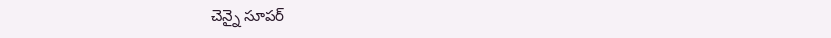చెన్నై సూపర్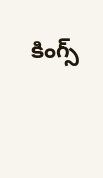కింగ్స్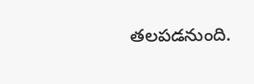తలపడనుంది.